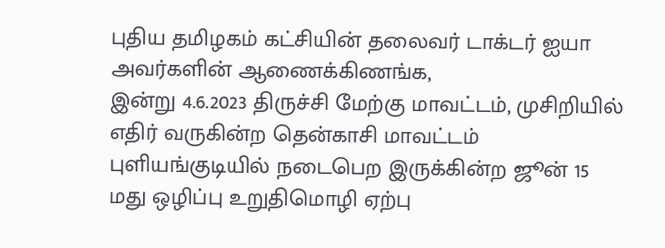புதிய தமிழகம் கட்சியின் தலைவர் டாக்டர் ஐயா அவர்களின் ஆணைக்கிணங்க,
இன்று 4.6.2023 திருச்சி மேற்கு மாவட்டம், முசிறியில் எதிர் வருகின்ற தென்காசி மாவட்டம் புளியங்குடியில் நடைபெற இருக்கின்ற ஜூன் 15 மது ஒழிப்பு உறுதிமொழி ஏற்பு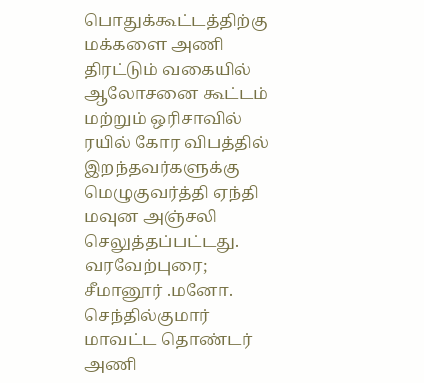பொதுக்கூட்டத்திற்கு மக்களை அணி திரட்டும் வகையில் ஆலோசனை கூட்டம் மற்றும் ஒரிசாவில் ரயில் கோர விபத்தில் இறந்தவர்களுக்கு மெழுகுவர்த்தி ஏந்தி மவுன அஞ்சலி செலுத்தப்பட்டது.
வரவேற்புரை;
சீமானூர் .மனோ. செந்தில்குமார் மாவட்ட தொண்டர் அணி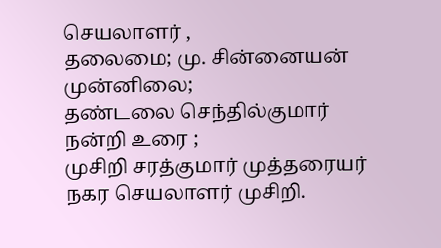செயலாளர் ,
தலைமை; மு. சின்னையன்
முன்னிலை;
தண்டலை செந்தில்குமார்
நன்றி உரை ;
முசிறி சரத்குமார் முத்தரையர்
நகர செயலாளர் முசிறி.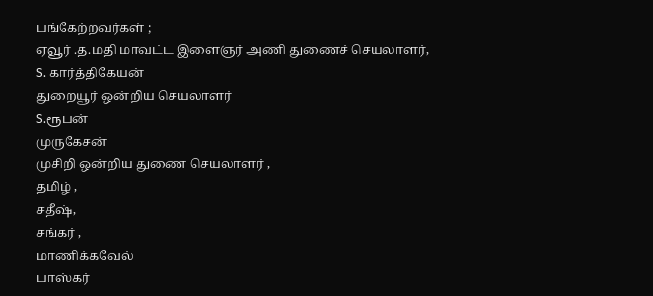பங்கேற்றவர்கள் ;
ஏவூர் .த.மதி மாவட்ட இளைஞர் அணி துணைச் செயலாளர்,
S. கார்த்திகேயன்
துறையூர் ஒன்றிய செயலாளர்
S.ரூபன்
முருகேசன்
முசிறி ஒன்றிய துணை செயலாளர் ,
தமிழ் ,
சதீஷ்,
சங்கர் ,
மாணிக்கவேல்
பாஸ்கர்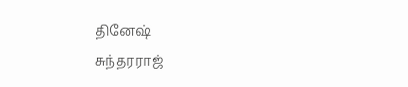தினேஷ்
சுந்தரராஜ்